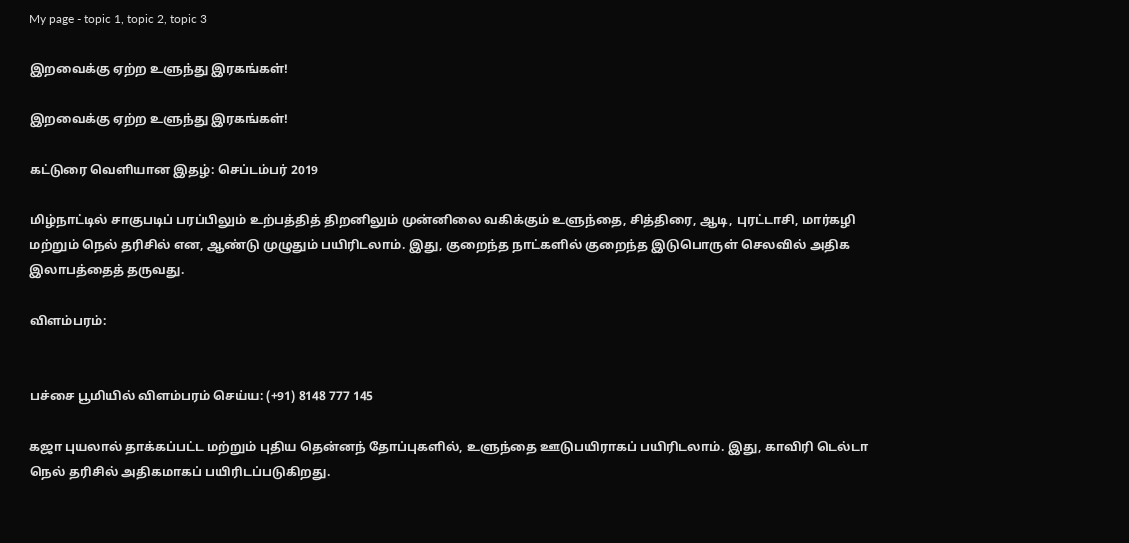My page - topic 1, topic 2, topic 3

இறவைக்கு ஏற்ற உளுந்து இரகங்கள்!

இறவைக்கு ஏற்ற உளுந்து இரகங்கள்!

கட்டுரை வெளியான இதழ்: செப்டம்பர் 2019

மிழ்நாட்டில் சாகுபடிப் பரப்பிலும் உற்பத்தித் திறனிலும் முன்னிலை வகிக்கும் உளுந்தை, சித்திரை, ஆடி, புரட்டாசி, மார்கழி மற்றும் நெல் தரிசில் என, ஆண்டு முழுதும் பயிரிடலாம். இது, குறைந்த நாட்களில் குறைந்த இடுபொருள் செலவில் அதிக இலாபத்தைத் தருவது.

விளம்பரம்:


பச்சை பூமியில் விளம்பரம் செய்ய: (+91) 8148 777 145

கஜா புயலால் தாக்கப்பட்ட மற்றும் புதிய தென்னந் தோப்புகளில், உளுந்தை ஊடுபயிராகப் பயிரிடலாம். இது, காவிரி டெல்டா நெல் தரிசில் அதிகமாகப் பயிரிடப்படுகிறது.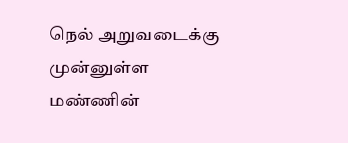நெல் அறுவடைக்கு முன்னுள்ள மண்ணின்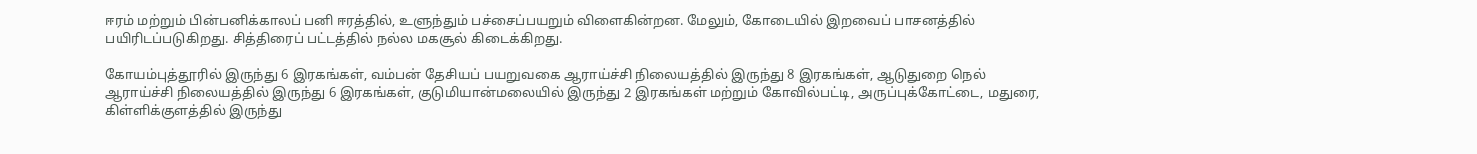ஈரம் மற்றும் பின்பனிக்காலப் பனி ஈரத்தில், உளுந்தும் பச்சைப்பயறும் விளைகின்றன. மேலும், கோடையில் இறவைப் பாசனத்தில் பயிரிடப்படுகிறது. சித்திரைப் பட்டத்தில் நல்ல மகசூல் கிடைக்கிறது.

கோயம்புத்தூரில் இருந்து 6 இரகங்கள், வம்பன் தேசியப் பயறுவகை ஆராய்ச்சி நிலையத்தில் இருந்து 8 இரகங்கள், ஆடுதுறை நெல் ஆராய்ச்சி நிலையத்தில் இருந்து 6 இரகங்கள், குடுமியான்மலையில் இருந்து 2 இரகங்கள் மற்றும் கோவில்பட்டி, அருப்புக்கோட்டை, மதுரை, கிள்ளிக்குளத்தில் இருந்து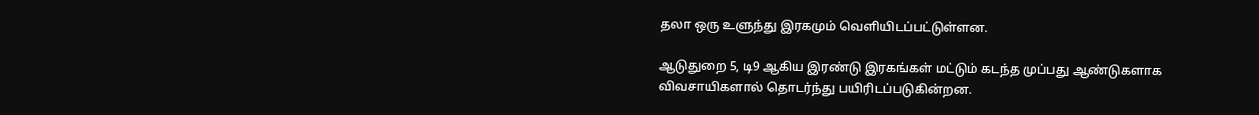தலா ஒரு உளுந்து இரகமும் வெளியிடப்பட்டுள்ளன.

ஆடுதுறை 5, டி9 ஆகிய இரண்டு இரகங்கள் மட்டும் கடந்த முப்பது ஆண்டுகளாக விவசாயிகளால் தொடர்ந்து பயிரிடப்படுகின்றன.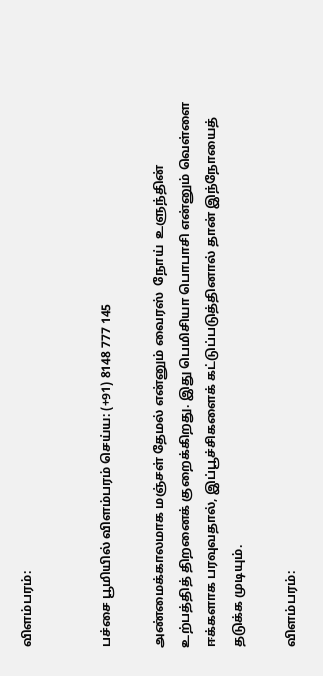விளம்பரம்:


பச்சை பூமியில் விளம்பரம் செய்ய: (+91) 8148 777 145

அண்மைக்காலமாக மஞ்சள் தேமல் என்னும் வைரஸ்  நோய்  உளுந்தின் உற்பத்தித் திறனைக் குறைக்கிறது. இது பெமிசியா பொபாசி என்னும் வெள்ளை ஈக்களாக பரவுவதால், இப்பூச்சிகளைக் கட்டுப்படுத்தினால் தான் இந்நோயைத் தடுக்க முடியும்.

விளம்பரம்: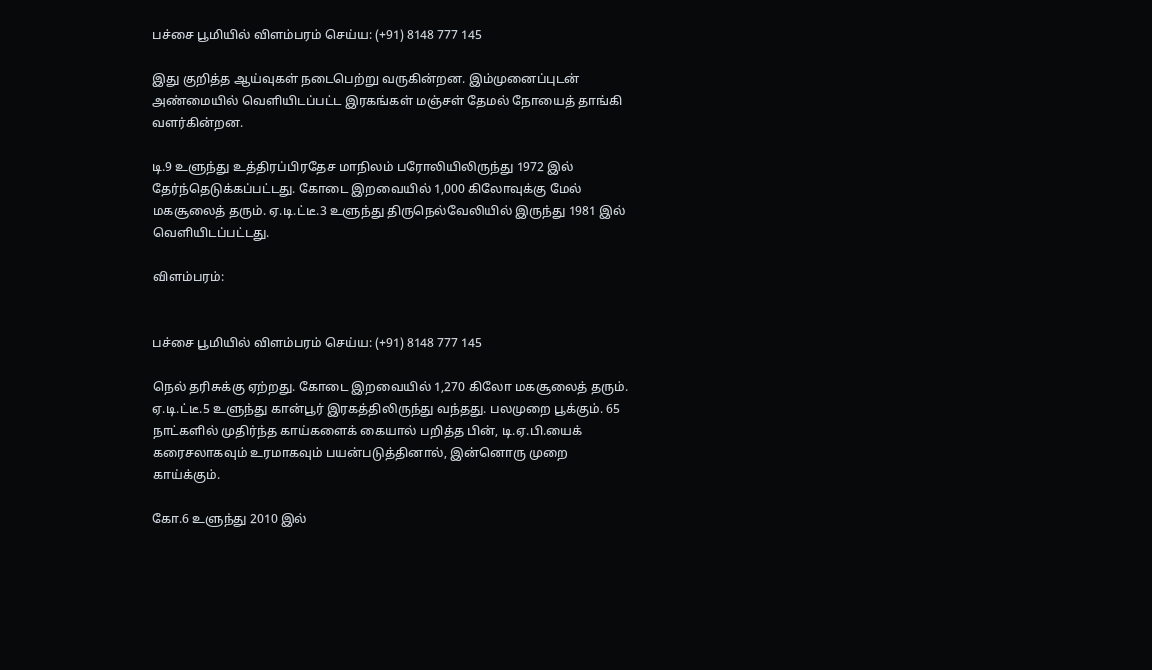பச்சை பூமியில் விளம்பரம் செய்ய: (+91) 8148 777 145

இது குறித்த ஆய்வுகள் நடைபெற்று வருகின்றன. இம்முனைப்புடன் அண்மையில் வெளியிடப்பட்ட இரகங்கள் மஞ்சள் தேமல் நோயைத் தாங்கி வளர்கின்றன.

டி.9 உளுந்து உத்திரப்பிரதேச மாநிலம் பரோலியிலிருந்து 1972 இல் தேர்ந்தெடுக்கப்பட்டது. கோடை இறவையில் 1,000 கிலோவுக்கு மேல் மகசூலைத் தரும். ஏ.டி.ட்டீ.3 உளுந்து திருநெல்வேலியில் இருந்து 1981 இல் வெளியிடப்பட்டது.

விளம்பரம்:


பச்சை பூமியில் விளம்பரம் செய்ய: (+91) 8148 777 145

நெல் தரிசுக்கு ஏற்றது. கோடை இறவையில் 1,270 கிலோ மகசூலைத் தரும். ஏ.டி.ட்டீ.5 உளுந்து கான்பூர் இரகத்திலிருந்து வந்தது. பலமுறை பூக்கும். 65 நாட்களில் முதிர்ந்த காய்களைக் கையால் பறித்த பின், டி.ஏ.பி.யைக் கரைசலாகவும் உரமாகவும் பயன்படுத்தினால், இன்னொரு முறை காய்க்கும்.

கோ.6 உளுந்து 2010 இல்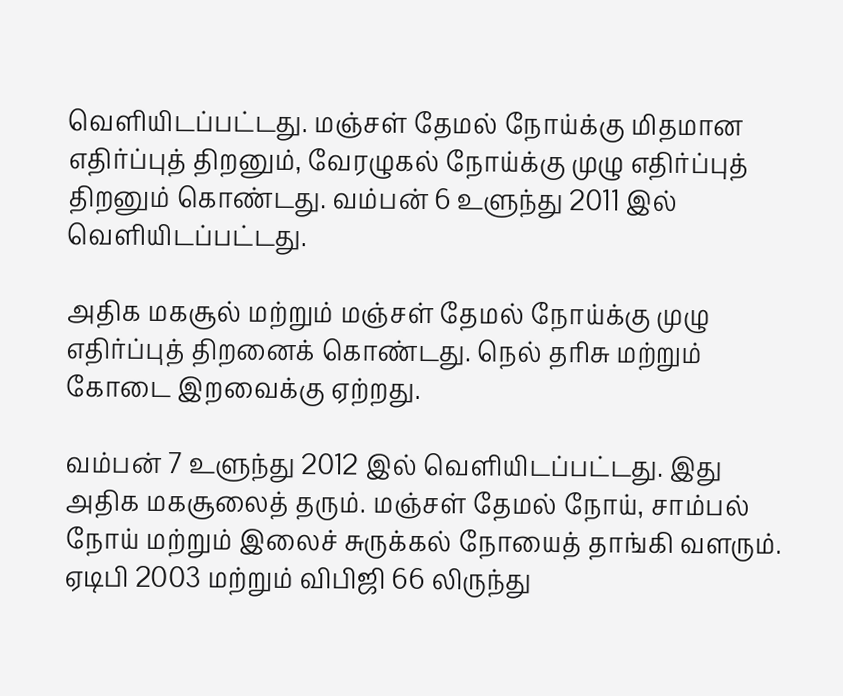வெளியிடப்பட்டது. மஞ்சள் தேமல் நோய்க்கு மிதமான எதிர்ப்புத் திறனும், வேரழுகல் நோய்க்கு முழு எதிர்ப்புத் திறனும் கொண்டது. வம்பன் 6 உளுந்து 2011 இல் வெளியிடப்பட்டது.

அதிக மகசூல் மற்றும் மஞ்சள் தேமல் நோய்க்கு முழு எதிர்ப்புத் திறனைக் கொண்டது. நெல் தரிசு மற்றும் கோடை இறவைக்கு ஏற்றது.

வம்பன் 7 உளுந்து 2012 இல் வெளியிடப்பட்டது. இது அதிக மகசூலைத் தரும். மஞ்சள் தேமல் நோய், சாம்பல் நோய் மற்றும் இலைச் சுருக்கல் நோயைத் தாங்கி வளரும். ஏடிபி 2003 மற்றும் விபிஜி 66 லிருந்து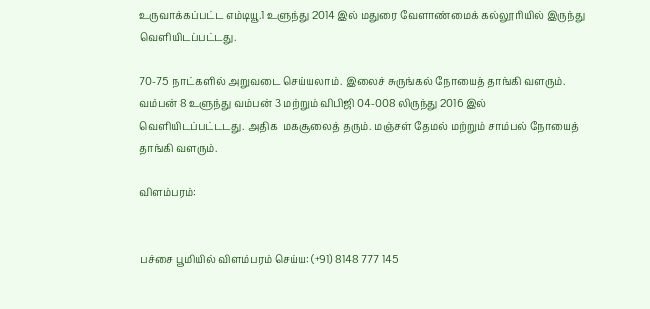உருவாக்கப்பட்ட எம்டியூ.1 உளுந்து 2014 இல் மதுரை வேளாண்மைக் கல்லூரியில் இருந்து வெளியிடப்பட்டது.

70-75 நாட்களில் அறுவடை செய்யலாம். இலைச் சுருங்கல் நோயைத் தாங்கி வளரும். வம்பன் 8 உளுந்து வம்பன் 3 மற்றும் விபிஜி 04-008 லிருந்து 2016 இல் வெளியிடப்பட்டடது. அதிக  மகசூலைத் தரும். மஞ்சள் தேமல் மற்றும் சாம்பல் நோயைத் தாங்கி வளரும்.

விளம்பரம்:


பச்சை பூமியில் விளம்பரம் செய்ய: (+91) 8148 777 145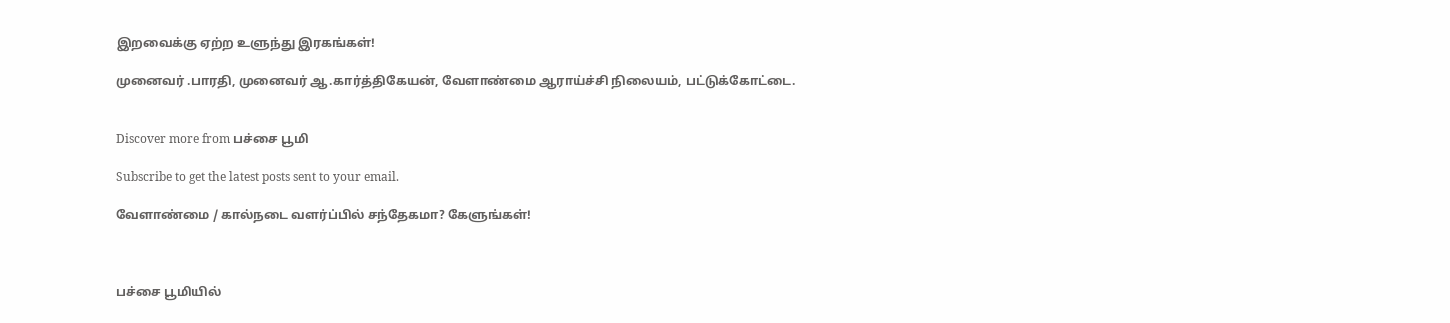இறவைக்கு ஏற்ற உளுந்து இரகங்கள்!

முனைவர் .பாரதி, முனைவர் ஆ.கார்த்திகேயன், வேளாண்மை ஆராய்ச்சி நிலையம், பட்டுக்கோட்டை.


Discover more from பச்சை பூமி

Subscribe to get the latest posts sent to your email.

வேளாண்மை / கால்நடை வளர்ப்பில் சந்தேகமா? கேளுங்கள்!



பச்சை பூமியில்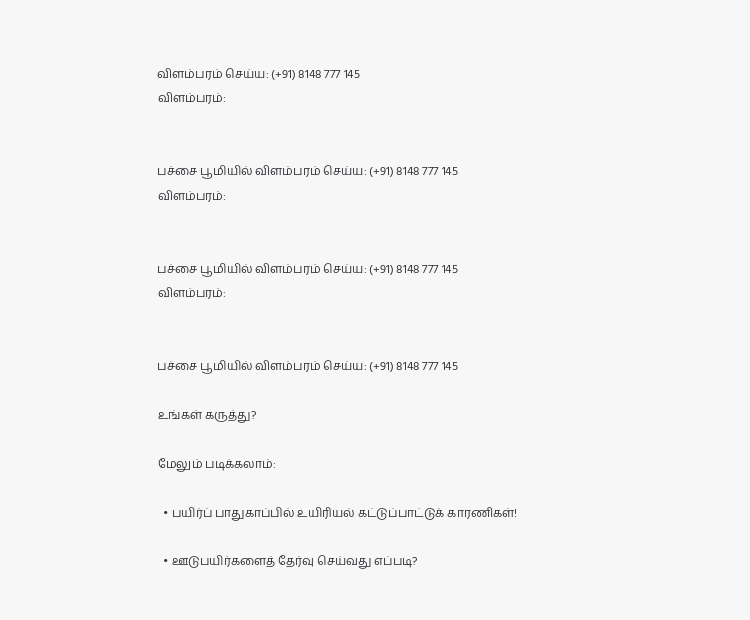விளம்பரம் செய்ய: (+91) 8148 777 145
விளம்பரம்:


பச்சை பூமியில் விளம்பரம் செய்ய: (+91) 8148 777 145
விளம்பரம்:


பச்சை பூமியில் விளம்பரம் செய்ய: (+91) 8148 777 145
விளம்பரம்:


பச்சை பூமியில் விளம்பரம் செய்ய: (+91) 8148 777 145

உங்கள் கருத்து?

மேலும் படிக்கலாம்:

  • பயிர்ப் பாதுகாப்பில் உயிரியல் கட்டுப்பாட்டுக் காரணிகள்!

  • ஊடுபயிர்களைத் தேர்வு செய்வது எப்படி?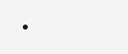•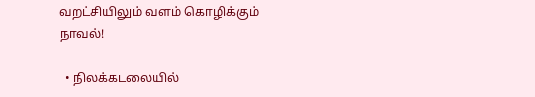வறட்சியிலும் வளம் கொழிக்கும் நாவல்!

  • நிலக்கடலையில்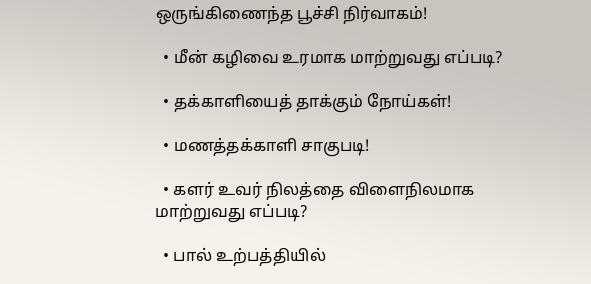ஒருங்கிணைந்த பூச்சி நிர்வாகம்!

  • மீன் கழிவை உரமாக மாற்றுவது எப்படி?

  • தக்காளியைத் தாக்கும் நோய்கள்!

  • மணத்தக்காளி சாகுபடி!

  • களர் உவர் நிலத்தை விளைநிலமாக மாற்றுவது எப்படி?

  • பால் உற்பத்தியில்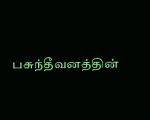பசுந்தீவனத்தின்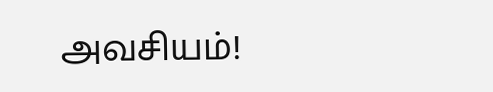அவசியம்!